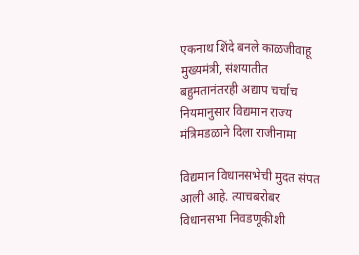एकनाथ शिंदे बनले काळजीवाहू मुख्यमंत्री, संशयातीत बहुमतानंतरही अद्याप चर्चाच नियमानुसार विद्यमान राज्य मंत्रिमडळाने दिला राजीनामा

विद्यमान विधानसभेची मुदत संपत आली आहे. त्याचबरोबर विधानसभा निवडणूकीशी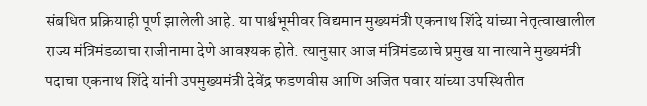संबधित प्रक्रियाही पूर्ण झालेली आहे. या पार्श्वभूमीवर विद्यमान मुख्यमंत्री एकनाथ शिंदे यांच्या नेतृत्वाखालील राज्य मंत्रिमंडळाचा राजीनामा देणे आवश्यक होते. त्यानुसार आज मंत्रिमंडळाचे प्रमुख या नात्याने मुख्यमंत्री पदाचा एकनाथ शिंदे यांनी उपमुख्यमंत्री देवेंद्र फडणवीस आणि अजित पवार यांच्या उपस्थितीत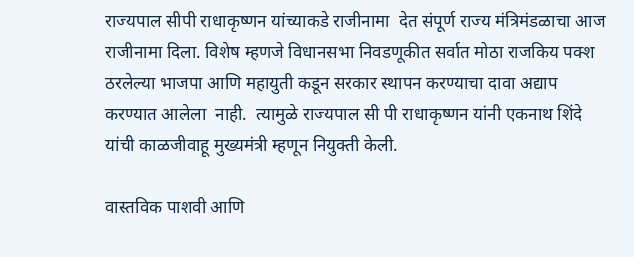राज्यपाल सीपी राधाकृष्णन यांच्याकडे राजीनामा  देत संपूर्ण राज्य मंत्रिमंडळाचा आज राजीनामा दिला. विशेष म्हणजे विधानसभा निवडणूकीत सर्वात मोठा राजकिय पक्श ठरलेल्या भाजपा आणि महायुती कडून सरकार स्थापन करण्याचा दावा अद्याप करण्यात आलेला  नाही.  त्यामुळे राज्यपाल सी पी राधाकृष्णन यांनी एकनाथ शिंदे यांची काळजीवाहू मुख्यमंत्री म्हणून नियुक्ती केली.

वास्तविक पाशवी आणि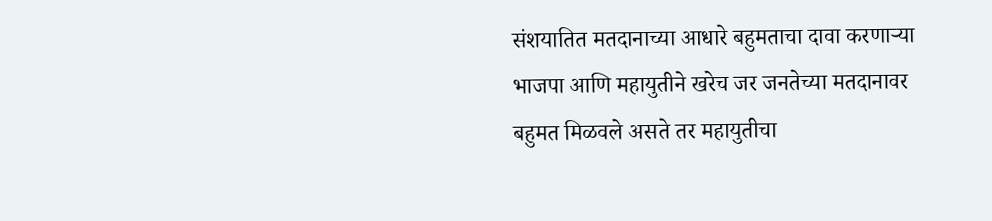संशयातित मतदानाच्या आधारे बहुमताचा दावा करणाऱ्या भाजपा आणि महायुतीने खरेच जर जनतेच्या मतदानावर बहुमत मिळवले असते तर महायुतीचा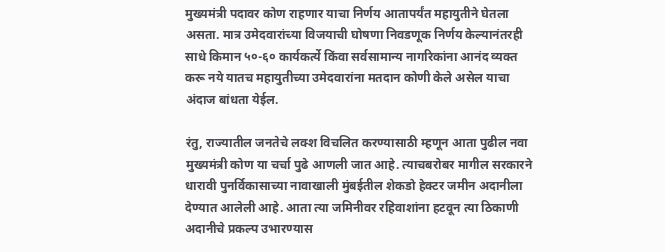मुख्यमंत्री पदावर कोण राहणार याचा निर्णय आतापर्यंत महायुतीने घेतला असता. मात्र उमेदवारांच्या विजयाची घोषणा निवडणूक निर्णय केल्यानंतरही साधे किमान ५०-६० कार्यकर्त्ये किंवा सर्वसामान्य नागरिकांना आनंद व्यक्त करू नये यातच महायुतीच्या उमेदवारांना मतदान कोणी केले असेल याचा अंदाज बांधता येईल.

रंतु, राज्यातील जनतेचे लक्श विचलित करण्यासाठी म्हणून आता पुढील नवा मुख्यमंत्री कोण या चर्चा पुढे आणली जात आहे. त्याचबरोबर मागील सरकारने धारावी पुनर्विकासाच्या नावाखाली मुंबईतील शेकडो हेक्टर जमीन अदानीला देण्यात आलेली आहे. आता त्या जमिनीवर रहिवाशांना हटवून त्या ठिकाणी अदानीचे प्रकल्प उभारण्यास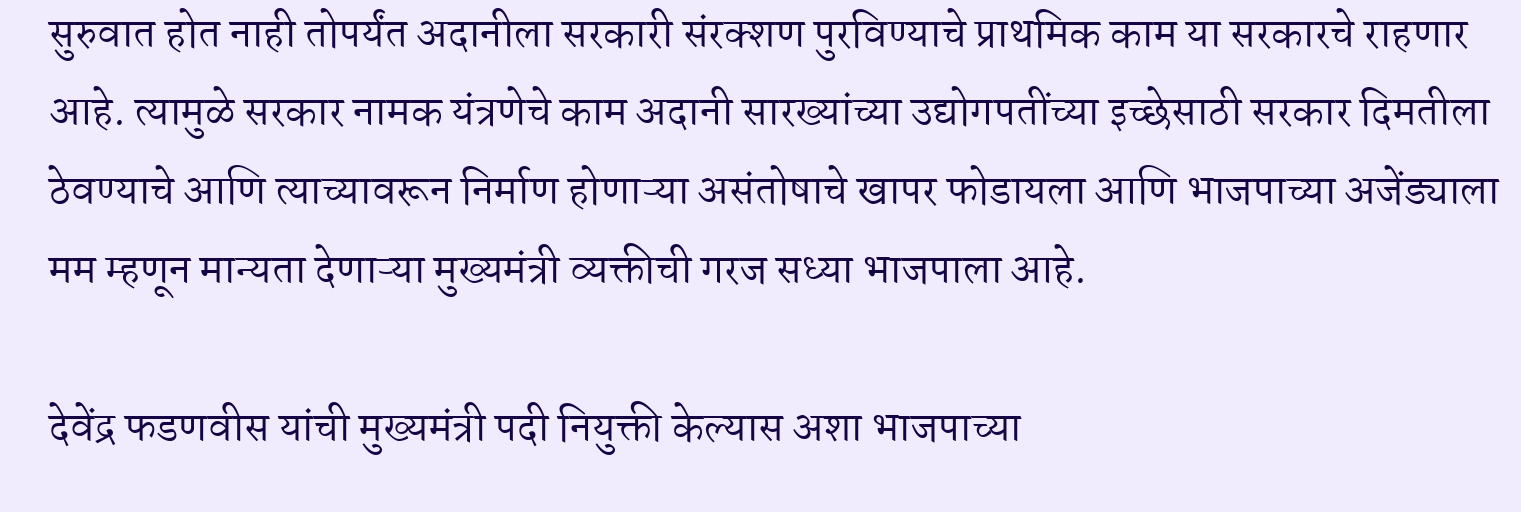सुरुवात होत नाही तोपर्यंत अदानीला सरकारी संरक्शण पुरविण्याचे प्राथमिक काम या सरकारचे राहणार आहे. त्यामुळे सरकार नामक यंत्रणेचे काम अदानी सारख्यांच्या उद्योगपतींच्या इच्छेसाठी सरकार दिमतीला ठेवण्याचे आणि त्याच्यावरून निर्माण होणाऱ्या असंतोषाचे खापर फोडायला आणि भाजपाच्या अजेंड्याला मम म्हणून मान्यता देणाऱ्या मुख्यमंत्री व्यक्तीची गरज सध्या भाजपाला आहे.

देवेंद्र फडणवीस यांची मुख्यमंत्री पदी नियुक्ती केल्यास अशा भाजपाच्या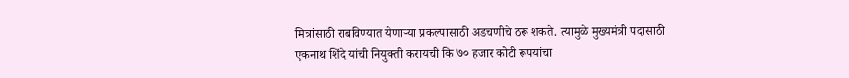मित्रांसाठी राबविण्यात येणाऱ्या प्रकल्पासाठी अडचणीचे ठरू शकते. त्यामुळे मुख्यमंत्री पदासाठी एकनाथ शिंदे यांची नियुक्ती करायची कि ७० हजार कोटी रूपयांचा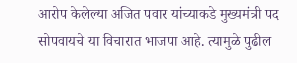आरोप केलेल्या अजित पवार यांच्याकडे मुख्यमंत्री पद सोपवायचे या विचारात भाजपा आहे. त्यामुळे पुढील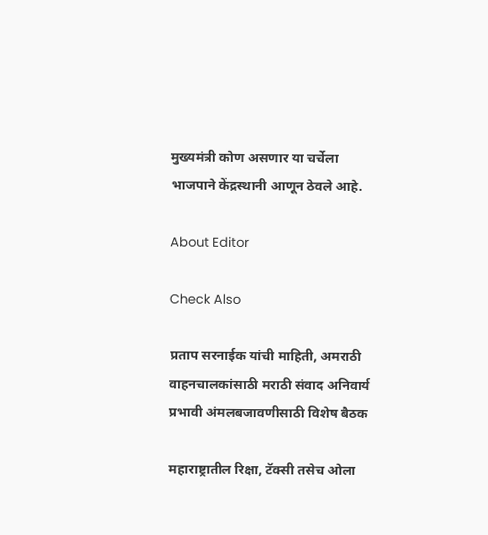मुख्यमंत्री कोण असणार या चर्चेला भाजपाने केंद्रस्थानी आणून ठेवले आहे.

About Editor

Check Also

प्रताप सरनाईक यांची माहिती, अमराठी वाहनचालकांसाठी मराठी संवाद अनिवार्य प्रभावी अंमलबजावणीसाठी विशेष बैठक

महाराष्ट्रातील रिक्षा, टॅक्सी तसेच ओला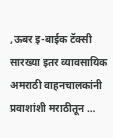,ऊबर इ-बाईक टॅक्सी सारख्या इतर व्यावसायिक अमराठी वाहनचालकांनी प्रवाशांशी मराठीतून …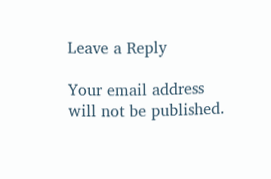Leave a Reply

Your email address will not be published.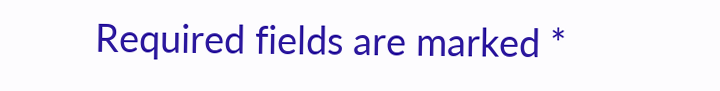Required fields are marked *